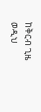ከቅርብ ጊዜ ወዲህ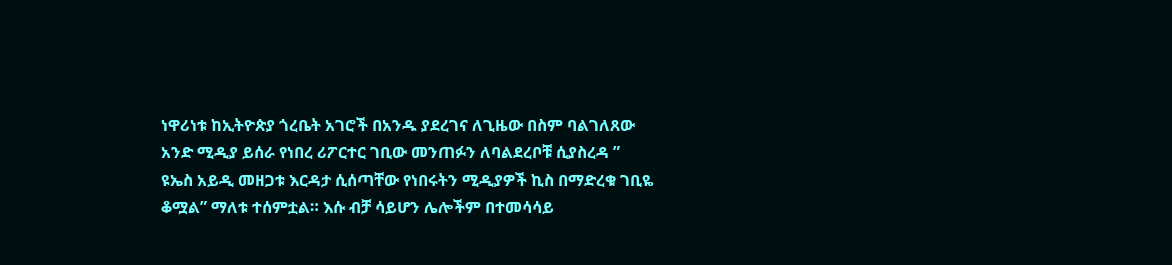ነዋሪነቱ ከኢትዮጵያ ጎረቤት አገሮች በአንዱ ያደረገና ለጊዜው በስም ባልገለጸው አንድ ሚዲያ ይሰራ የነበረ ሪፖርተር ገቢው መንጠፉን ለባልደረቦቹ ሲያስረዳ ” ዩኤስ አይዲ መዘጋቱ እርዳታ ሲሰጣቸው የነበሩትን ሚዲያዎች ኪስ በማድረቁ ገቢዬ ቆሟል” ማለቱ ተሰምቷል። እሱ ብቻ ሳይሆን ሌሎችም በተመሳሳይ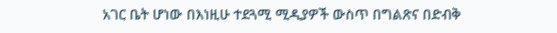አገር ቤት ሆነው በእነዚሁ ተደጓሚ ሚዲያዎች ውስጥ በግልጽና በድብቅ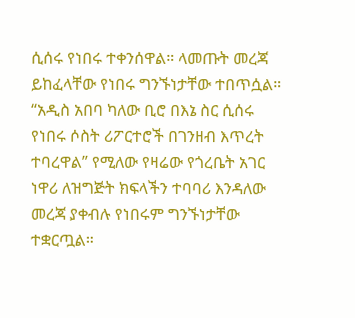ሲሰሩ የነበሩ ተቀንሰዋል። ላመጡት መረጃ ይከፈላቸው የነበሩ ግንኙነታቸው ተበጥሷል።
“አዲስ አበባ ካለው ቢሮ በእኔ ስር ሲሰሩ የነበሩ ሶስት ሪፖርተሮች በገንዘብ እጥረት ተባረዋል” የሚለው የዛሬው የጎረቤት አገር ነዋሪ ለዝግጅት ክፍላችን ተባባሪ እንዳለው መረጃ ያቀብሉ የነበሩም ግንኙነታቸው ተቋርጧል።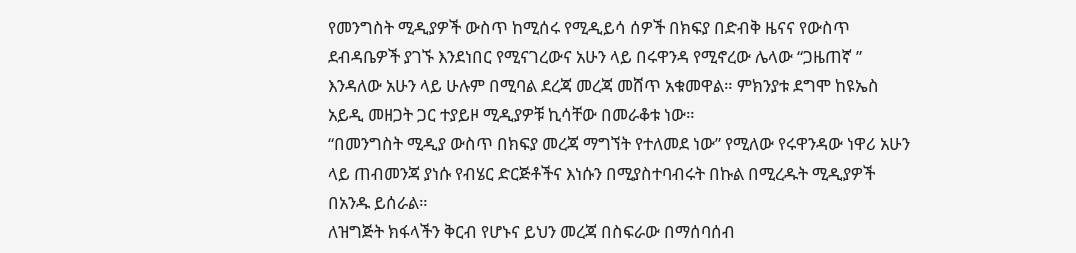የመንግስት ሚዲያዎች ውስጥ ከሚሰሩ የሚዲይሳ ሰዎች በክፍያ በድብቅ ዜናና የውስጥ ደብዳቤዎች ያገኙ እንደነበር የሚናገረውና አሁን ላይ በሩዋንዳ የሚኖረው ሌላው “ጋዜጠኛ ” እንዳለው አሁን ላይ ሁሉም በሚባል ደረጃ መረጃ መሸጥ አቁመዋል። ምክንያቱ ደግሞ ከዩኤስ አይዲ መዘጋት ጋር ተያይዞ ሚዲያዎቹ ኪሳቸው በመራቆቱ ነው።
“በመንግስት ሚዲያ ውስጥ በክፍያ መረጃ ማግኘት የተለመደ ነው” የሚለው የሩዋንዳው ነዋሪ አሁን ላይ ጠብመንጃ ያነሱ የብሄር ድርጅቶችና እነሱን በሚያስተባብሩት በኩል በሚረዱት ሚዲያዎች በአንዱ ይሰራል።
ለዝግጅት ክፋላችን ቅርብ የሆኑና ይህን መረጃ በስፍራው በማሰባሰብ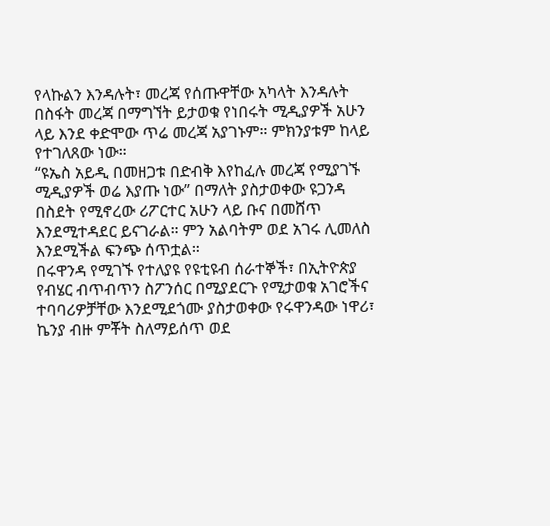የላኩልን እንዳሉት፣ መረጃ የሰጡዋቸው አካላት እንዳሉት በስፋት መረጃ በማግኘት ይታወቁ የነበሩት ሚዲያዎች አሁን ላይ እንደ ቀድሞው ጥሬ መረጃ አያገኑም። ምክንያቱም ከላይ የተገለጸው ነው።
“ዩኤስ አይዲ በመዘጋቱ በድብቅ እየከፈሉ መረጃ የሚያገኙ ሚዲያዎች ወሬ እያጡ ነው” በማለት ያስታወቀው ዩጋንዳ በስደት የሚኖረው ሪፖርተር አሁን ላይ ቡና በመሸጥ እንደሚተዳደር ይናገራል። ምን አልባትም ወደ አገሩ ሊመለስ እንደሚችል ፍንጭ ሰጥቷል።
በሩዋንዳ የሚገኙ የተለያዩ የዩቲዩብ ሰራተኞች፣ በኢትዮጵያ የብሄር ብጥብጥን ስፖንሰር በሚያደርጉ የሚታወቁ አገሮችና ተባባሪዎቻቸው እንደሚደጎሙ ያስታወቀው የሩዋንዳው ነዋሪ፣ ኬንያ ብዙ ምቾት ስለማይሰጥ ወደ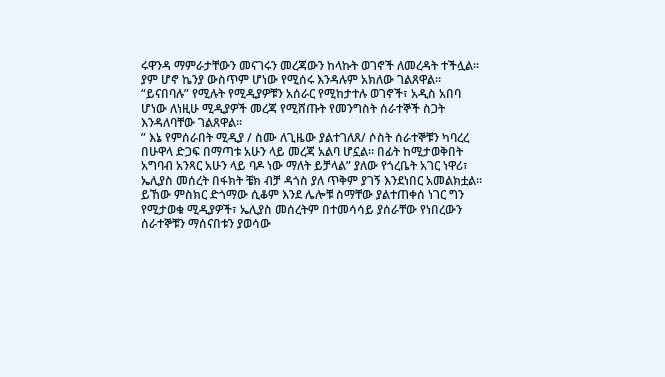ሩዋንዳ ማምራታቸውን መናገሩን መረጃውን ከላኩት ወገኖች ለመረዳት ተችሏል። ያም ሆኖ ኬንያ ውስጥም ሆነው የሚሰሩ እንዳሉም አክለው ገልጸዋል።
“ይናበባሉ” የሚሉት የሚዲያዎቹን አሰራር የሚከታተሉ ወገኖች፣ አዲስ አበባ ሆነው ለነዚሁ ሚዲያዎች መረጃ የሚሸጡት የመንግስት ሰራተኞች ስጋት እንዳለባቸው ገልጸዋል።
” እኔ የምሰራበት ሚዲያ / ስሙ ለጊዜው ያልተገለጸ/ ሶስት ሰራተኞቹን ካባረረ በሁዋላ ድጋፍ በማጣቱ አሁን ላይ መረጃ አልባ ሆኗል። በፊት ከሚታወቅበት አግባብ አንጻር አሁን ላይ ባዶ ነው ማለት ይቻላል” ያለው የጎረቤት አገር ነዋሪ፣ ኤሊያስ መሰረት በፋክት ቼክ ብቻ ዳጎስ ያለ ጥቅም ያገኝ እንደነበር አመልክቷል።
ይኸው ምስክር ድጎማው ሲቆም እንደ ሌሎቹ ስማቸው ያልተጠቀሰ ነገር ግን የሚታወቁ ሚዲያዎች፣ ኤሊያስ መሰረትም በተመሳሳይ ያሰራቸው የነበረውን ሰራተኞቹን ማሰናበቱን ያወሳው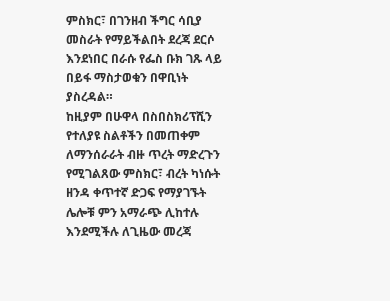ምስክር፣ በገንዘብ ችግር ሳቢያ መስራት የማይችልበት ደረጃ ደርሶ እንደነበር በራሱ የፌስ ቡክ ገጹ ላይ በይፋ ማስታወቁን በዋቢነት ያስረዳል።
ከዚያም በሁዋላ በስበስክሪፕሺን የተለያዩ ስልቶችን በመጠቀም ለማንሰራራት ብዙ ጥረት ማድረጉን የሚገልጸው ምስክር፣ ብረት ካነሱት ዘንዳ ቀጥተኛ ድጋፍ የማያገኙት ሌሎቹ ምን አማራጭ ሊከተሉ እንደሚችሉ ለጊዜው መረጃ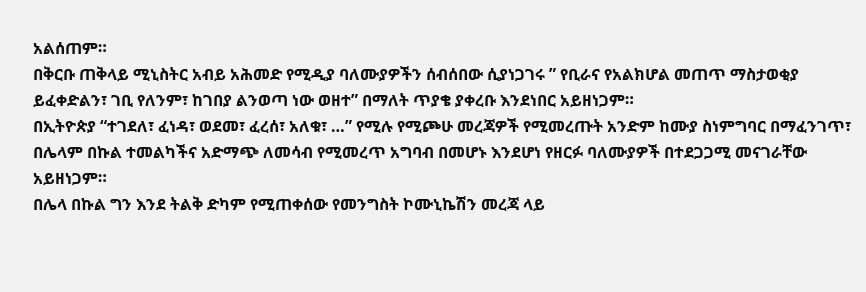አልሰጠም።
በቅርቡ ጠቅላይ ሚኒስትር አብይ አሕመድ የሚዲያ ባለሙያዎችን ሰብሰበው ሲያነጋገሩ ” የቢራና የአልክሆል መጠጥ ማስታወቂያ ይፈቀድልን፣ ገቢ የለንም፣ ከገበያ ልንወጣ ነው ወዘተ” በማለት ጥያቄ ያቀረቡ እንደነበር አይዘነጋም።
በኢትዮጵያ “ተገደለ፣ ፈነዳ፣ ወደመ፣ ፈረሰ፣ አለቁ፣ …” የሚሉ የሚጮሁ መረጃዎች የሚመረጡት አንድም ከሙያ ስነምግባር በማፈንገጥ፣ በሌላም በኩል ተመልካችና አድማጭ ለመሳብ የሚመረጥ አግባብ በመሆኑ እንደሆነ የዘርፉ ባለሙያዎች በተደጋጋሚ መናገራቸው አይዘነጋም።
በሌላ በኩል ግን እንደ ትልቅ ድካም የሚጠቀሰው የመንግስት ኮሙኒኬሽን መረጃ ላይ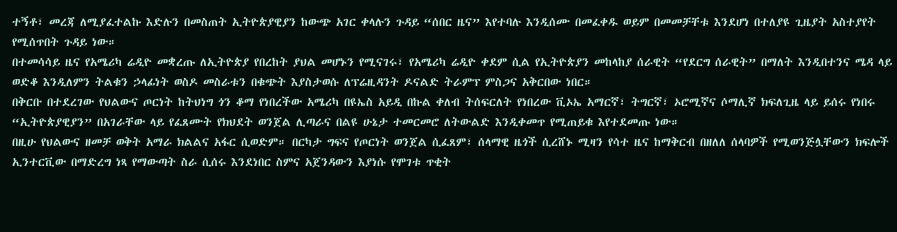ተኝቶ፣ መረጃ ለሚያፈተልኩ እድሉን በመስጠት ኢትዮጵያዊያን ከውጭ አገር ቀላሉን ጉዳይ “ሰበር ዜና” እየተባሉ እንዲሰሙ በመፈቀዱ ወይም በመመቻቸቱ እንደሆነ በተለያዩ ጊዜያት አስተያየት የሚሰጥበት ጉዳይ ነው።
በተመሳሳይ ዜና የአሜሪካ ሬዲዮ መቋረጡ ለኢትዮጵያ የበረከት ያህል መሆኑን የሚናገሩ፣ የአሜሪካ ሬዲዮ ቀደም ሲል የኢትዮጵያን መከላከያ ሰራዊት “የደርግ ሰራዊት” በማለት እንዲበተንና ሜዳ ላይ ወድቆ እንዲለምን ትልቁን ኃላፊነት ወስዶ መስራቱን በቁጭት እያስታወሱ ለፕሬዚዳንት ዶናልድ ትራምፕ ምስጋና አቅርበው ነበር።
በቅርቡ በተደረገው የህልውና ጦርነት ከትህነግ ጎን ቆማ የነበረችው አሜሪካ በዩኤስ አይዲ በኩል ቀለብ ትሰፍርለት የነበረው ቪኦኤ አማርኛ፣ ትግርኛ፣ ኦሮሚኛና ሶማሊኛ ክፍለጊዜ ላይ ይሰሩ የነበሩ “ኢትዮጵያዊያን” በአገራቸው ላይ የፈጸሙት የክህደት ወንጀል ሊጣራና በልዩ ሁኔታ ተመርመሮ ለትውልድ እንዲቀመጥ የሚጠይቁ እየተደመጡ ነው።
በዚሁ የህልውና ዘመቻ ወቅት አማራ ክልልና አፋር ሲወድም። በርካታ ግፍና የጦርነት ወንጀል ሲፈጸም፣ ሰላማዊ ዜጎች ሲረሸኑ ሚዛን የሳተ ዜና ከማቅርብ በዘለለ ሰላባዎች የሚወንጅሏቸውን ክፍሎች ኢንተርቪው በማድረግ ነጻ የማውጣት ስራ ሲሰሩ እንደነበር ስምና አጀንዳውን እያነሱ የሞገቱ ጥቂት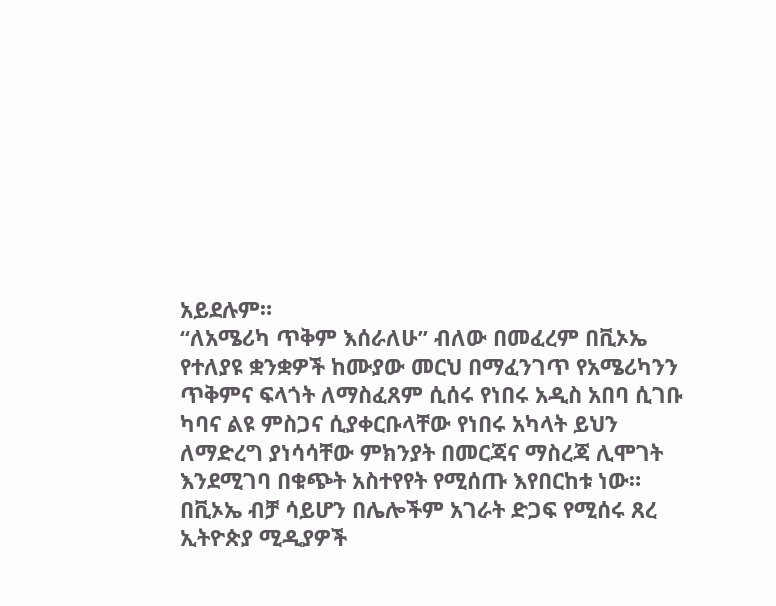አይደሉም።
“ለአሜሪካ ጥቅም እሰራለሁ” ብለው በመፈረም በቪኦኤ የተለያዩ ቋንቋዎች ከሙያው መርህ በማፈንገጥ የአሜሪካንን ጥቅምና ፍላጎት ለማስፈጸም ሲሰሩ የነበሩ አዲስ አበባ ሲገቡ ካባና ልዩ ምስጋና ሲያቀርቡላቸው የነበሩ አካላት ይህን ለማድረግ ያነሳሳቸው ምክንያት በመርጃና ማስረጃ ሊሞገት እንደሚገባ በቁጭት አስተየየት የሚሰጡ እየበርከቱ ነው። በቪኦኤ ብቻ ሳይሆን በሌሎችም አገራት ድጋፍ የሚሰሩ ጸረ ኢትዮጵያ ሚዲያዎች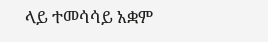ላይ ተመሳሳይ አቋም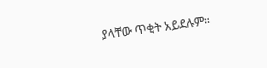ያላቸው ጥቂት አይደሉም።